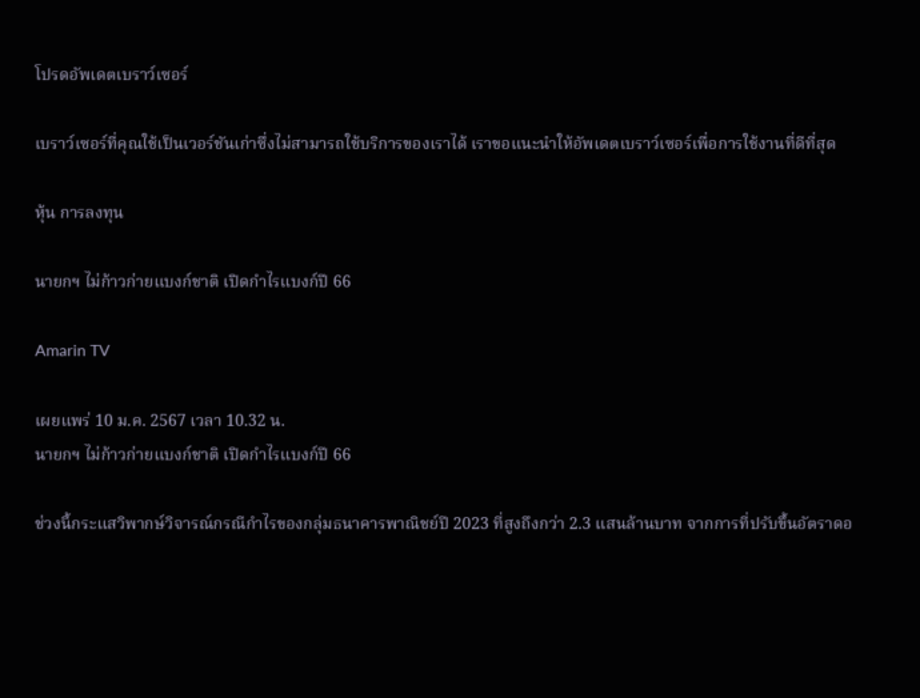โปรดอัพเดตเบราว์เซอร์

เบราว์เซอร์ที่คุณใช้เป็นเวอร์ชันเก่าซึ่งไม่สามารถใช้บริการของเราได้ เราขอแนะนำให้อัพเดตเบราว์เซอร์เพื่อการใช้งานที่ดีที่สุด

หุ้น การลงทุน

นายกฯ ไม่ก้าวก่ายแบงก์ชาติ เปิดกำไรแบงก์ปี 66

Amarin TV

เผยแพร่ 10 ม.ค. 2567 เวลา 10.32 น.
นายกฯ ไม่ก้าวก่ายแบงก์ชาติ เปิดกำไรแบงก์ปี 66

ช่วงนี้กระแสวิพากษ์วิจารณ์กรณีกำไรของกลุ่มธนาคารพาณิชย์ปี 2023 ที่สูงถึงกว่า 2.3 แสนล้านบาท จากการที่ปรับขึ้นอัตราดอ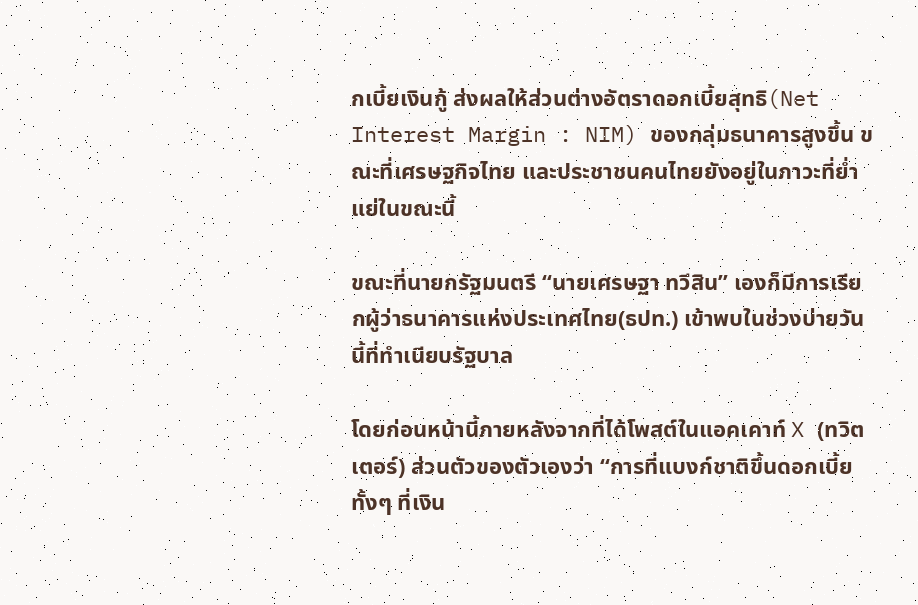กเบี้ยเงินกู้ ส่งผลให้ส่วนต่างอัตราดอกเบี้ยสุทธิ(Net Interest Margin : NIM) ของกลุ่มธนาคารสูงขึ้น ขณะที่เศรษฐกิจไทย และประชาชนคนไทยยังอยู่ในภาวะที่ย่ำแย่ในขณะนี้

ขณะที่นายกรัฐมนตรี “นายเศรษฐา ทวีสิน” เองก็มีการเรียกผู้ว่าธนาคารแห่งประเทศไทย(ธปท.) เข้าพบในช่วงบ่ายวันนี้ที่ทำเนียบรัฐบาล

โดยก่อนหน้านี้ภายหลังจากที่ได้โพสต์ในแอคเคาท์ X (ทวิตเตอร์) ส่วนตัวของตัวเองว่า “การที่แบงก์ชาติขึ้นดอกเบี้ยทั้งๆ ที่เงิน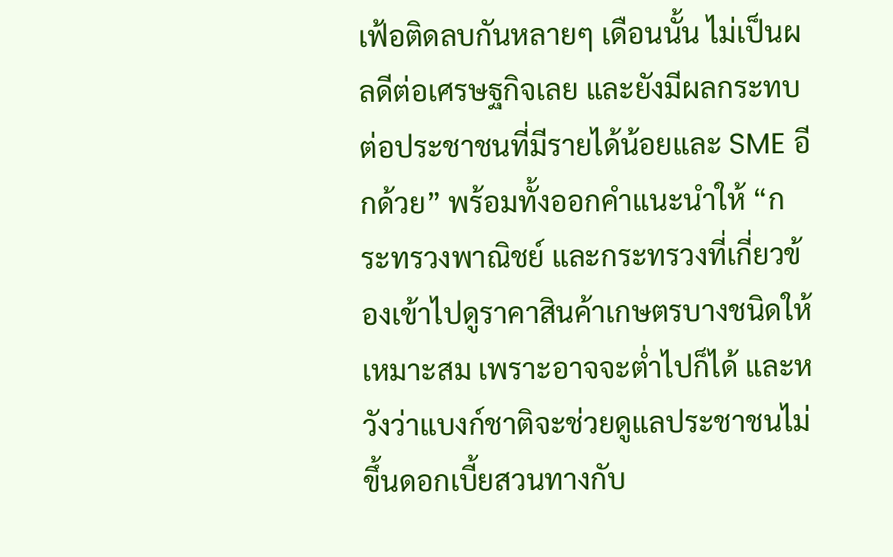เฟ้อติดลบกันหลายๆ เดือนนั้น ไม่เป็นผลดีต่อเศรษฐกิจเลย และยังมีผลกระทบต่อประชาชนที่มีรายได้น้อยและ SME อีกด้วย” พร้อมทั้งออกคำแนะนำให้ “กระทรวงพาณิชย์ และกระทรวงที่เกี่ยวข้องเข้าไปดูราคาสินค้าเกษตรบางชนิดให้เหมาะสม เพราะอาจจะต่ำไปก็ได้ และหวังว่าแบงก์ชาติจะช่วยดูแลประชาชนไม่ขึ้นดอกเบี้ยสวนทางกับ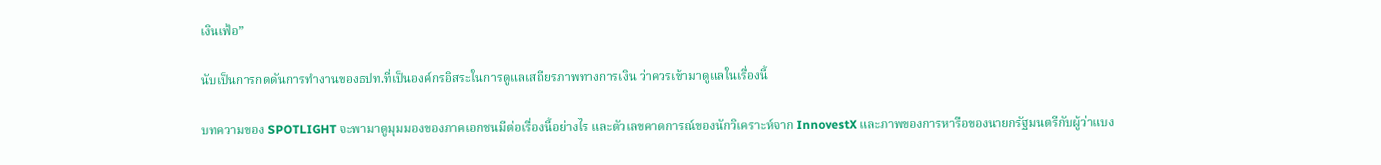เงินเฟ้อ”

นับเป็นการกดดันการทำงานของธปท.ที่เป็นองค์กรอิสระในการดูแลเสถียรภาพทางการเงิน ว่าควรเข้ามาดูแลในเรื่องนี้

บทความของ SPOTLIGHT จะพามาดูมุมมองของภาคเอกชนมีต่อเรื่องนี้อย่างไร และตัวเลขคาดการณ์ของนักวิเคราะห์จาก InnovestX และภาพของการหารือของนายกรัฐมนตรีกับผู้ว่าแบง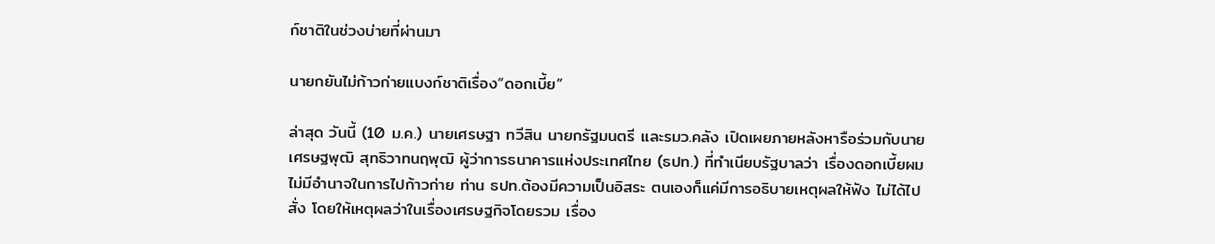ก์ชาติในช่วงบ่ายที่ผ่านมา

นายกยันไม่ก้าวก่ายแบงก์ชาติเรื่อง“ดอกเบี้ย”

ล่าสุด วันนี้ (10 ม.ค.) นายเศรษฐา ทวีสิน นายกรัฐมนตรี และรมว.คลัง เปิดเผยภายหลังหารือร่วมกับนายเศรษฐพุฒิ สุทธิวาทนฤพุฒิ ผู้ว่าการธนาคารแห่งประเทศไทย (ธปท.) ที่ทำเนียบรัฐบาลว่า เรื่องดอกเบี้ยผมไม่มีอำนาจในการไปก้าวก่าย ท่าน ธปท.ต้องมีความเป็นอิสระ ตนเองก็แค่มีการอธิบายเหตุผลให้ฟัง ไม่ได้ไปสั่ง โดยให้เหตุผลว่าในเรื่องเศรษฐกิจโดยรวม เรื่อง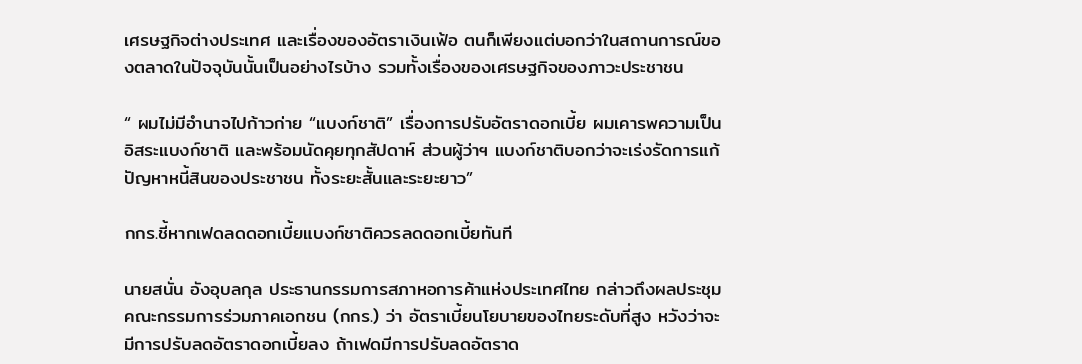เศรษฐกิจต่างประเทศ และเรื่องของอัตราเงินเฟ้อ ตนก็เพียงแต่บอกว่าในสถานการณ์ของตลาดในปัจจุบันนั้นเป็นอย่างไรบ้าง รวมทั้งเรื่องของเศรษฐกิจของภาวะประชาชน

“ ผมไม่มีอำนาจไปก้าวก่าย “แบงก์ชาติ” เรื่องการปรับอัตราดอกเบี้ย ผมเคารพความเป็นอิสระแบงก์ชาติ และพร้อมนัดคุยทุกสัปดาห์ ส่วนผู้ว่าฯ แบงก์ชาติบอกว่าจะเร่งรัดการแก้ปัญหาหนี้สินของประชาชน ทั้งระยะสั้นและระยะยาว”

กกร.ชี้หากเฟดลดดอกเบี้ยแบงก์ชาติควรลดดอกเบี้ยทันที

นายสนั่น อังอุบลกุล ประธานกรรมการสภาหอการค้าแห่งประเทศไทย กล่าวถึงผลประชุมคณะกรรมการร่วมภาคเอกชน (กกร.) ว่า อัตราเบี้ยนโยบายของไทยระดับที่สูง หวังว่าจะมีการปรับลดอัตราดอกเบี้ยลง ถ้าเฟดมีการปรับลดอัตราด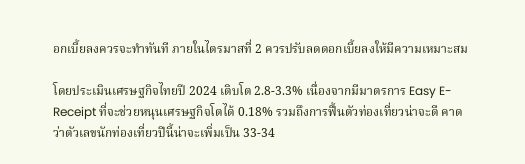อกเบี้ยลงควรจะทำทันที ภายในไตรมาสที่ 2 ควรปรับลดดอกเบี้ยลงให้มีความเหมาะสม

โดยประเมินเศรษฐกิจไทยปี 2024 เติบโต 2.8-3.3% เนื่องจากมีมาตรการ Easy E-Receipt ที่จะช่วยหนุนเศรษฐกิจโตได้ 0.18% รวมถึงการฟื้นตัวท่องเที่ยวน่าจะดี คาดว่าตัวเลขนักท่องเที่ยวปีนี้น่าจะเพิ่มเป็น 33-34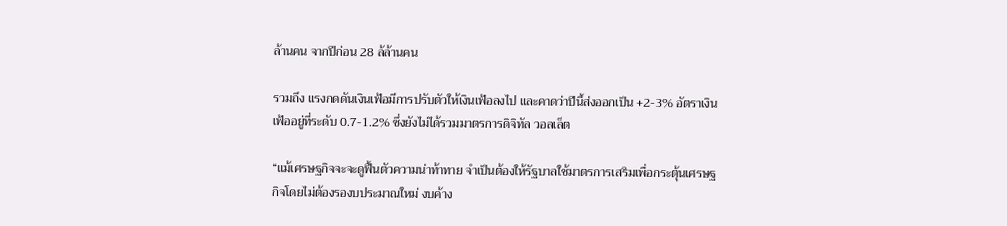ล้านคน จากปีก่อน 28 ล้ล้านคน

รวมถึง แรงกดดันเงินเฟ้อมีการปรับตัวให้เงินเฟ้อลงไป และคาดว่าปีนี้ส่งออกเป็น +2-3% อัตราเงินเฟ้ออยู่ที่ระดับ 0.7-1.2% ซึ่งยังไม่ได้รวมมาตรการดิจิทัล วอลเล็ต

“แม้เศรษฐกิจจะจะดูฟื้นตัวความน่าท้าทาย จำเป็นต้องให้รัฐบาลใช้มาตรการเสริมเพื่อกระตุ้นเศรษฐกิจโดยไม่ต้องรองบประมาณใหม่ งบค้าง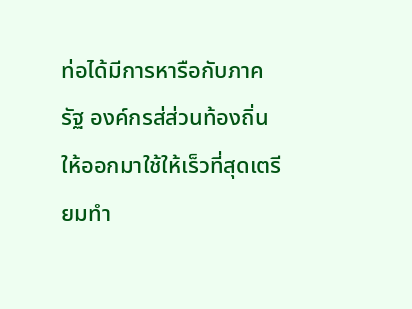ท่อได้มีการหารือกับภาครัฐ องค์กรส่ส่วนท้องถิ่นให้ออกมาใช้ให้เร็วที่สุดเตรียมทำ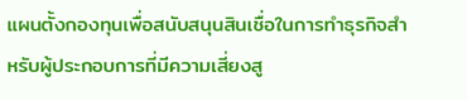แผนตั้งกองทุนเพื่อสนับสนุนสินเชื่อในการทำธุรกิจสำหรับผู้ประกอบการที่มีความเสี่ยงสู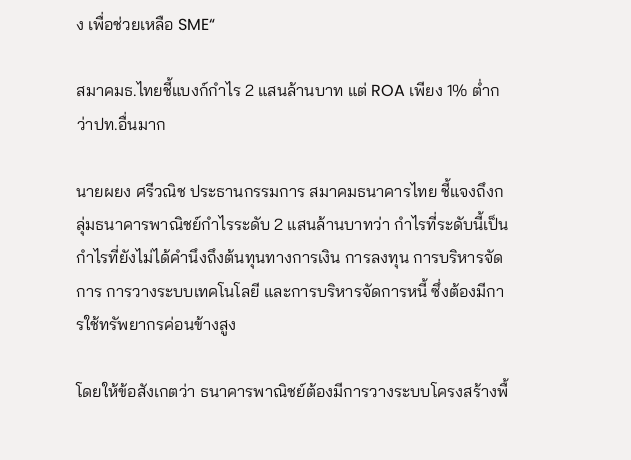ง เพื่อช่วยเหลือ SME“

สมาคมธ.ไทยชี้แบงก์กำไร 2 แสนล้านบาท แต่ ROA เพียง 1% ต่ำกว่าปท.อื่นมาก

นายผยง ศรีวณิช ประธานกรรมการ สมาคมธนาคารไทย ชี้แจงถึงกลุ่มธนาคารพาณิชย์กำไรระดับ 2 แสนล้านบาทว่า กำไรที่ระดับนี้เป็นกำไรที่ยังไม่ได้คำนึงถึงต้นทุนทางการเงิน การลงทุน การบริหารจัดการ การวางระบบเทคโนโลยี และการบริหารจัดการหนี้ ซึ่งต้องมีการใช้ทรัพยากรค่อนข้างสูง

โดยให้ข้อสังเกตว่า ธนาคารพาณิชย์ต้องมีการวางระบบโครงสร้างพื้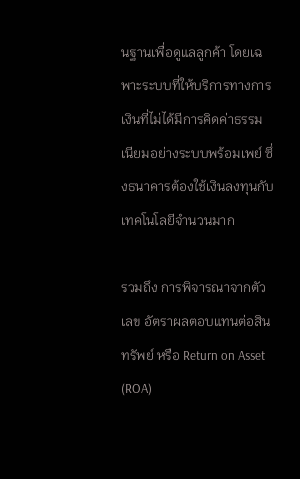นฐานเพื่อดูแลลูกค้า โดยเฉพาะระบบที่ให้บริการทางการเงินที่ไม่ได้มีการคิดค่าธรรมเนียมอย่างระบบพร้อมเพย์ ซึ่งธนาคารต้องใช้เงินลงทุนกับเทคโนโลยีจำนวนมาก

รวมถึง การพิจารณาจากตัวเลข อัตราผลตอบแทนต่อสินทรัพย์ หรือ Return on Asset (ROA)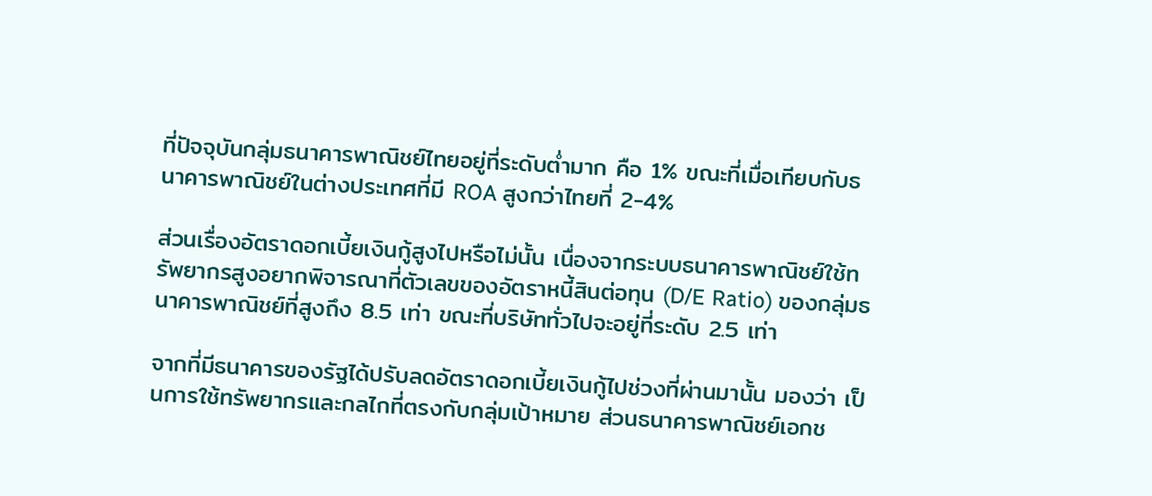ที่ปัจจุบันกลุ่มธนาคารพาณิชย์ไทยอยู่ที่ระดับต่ำมาก คือ 1% ขณะที่เมื่อเทียบกับธนาคารพาณิชย์ในต่างประเทศที่มี ROA สูงกว่าไทยที่ 2-4%

ส่วนเรื่องอัตราดอกเบี้ยเงินกู้สูงไปหรือไม่นั้น เนื่องจากระบบธนาคารพาณิชย์ใช้ทรัพยากรสูงอยากพิจารณาที่ตัวเลขของอัตราหนี้สินต่อทุน (D/E Ratio) ของกลุ่มธนาคารพาณิชย์ที่สูงถึง 8.5 เท่า ขณะที่บริษัททั่วไปจะอยู่ที่ระดับ 2.5 เท่า

จากที่มีธนาคารของรัฐได้ปรับลดอัตราดอกเบี้ยเงินกู้ไปช่วงที่ผ่านมานั้น มองว่า เป็นการใช้ทรัพยากรและกลไกที่ตรงกับกลุ่มเป้าหมาย ส่วนธนาคารพาณิชย์เอกช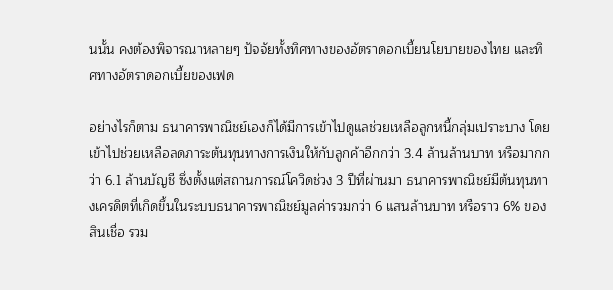นนั้น คงต้องพิจารณาหลายๆ ปัจจัยทั้งทิศทางของอัตราดอกเบี้ยนโยบายของไทย และทิศทางอัตราดอกเบี้ยของเฟด

อย่างไรก็ตาม ธนาคารพาณิชย์เองก็ได้มีการเข้าไปดูแลช่วยเหลือลูกหนี้กลุ่มเปราะบาง โดยเข้าไปช่วยเหลือลดภาระต้นทุนทางการเงินให้กับลูกค้าอีกกว่า 3.4 ล้านล้านบาท หรือมากกว่า 6.1 ล้านบัญชี ซึ่งตั้งแต่สถานการณ์โควิดช่วง 3 ปีที่ผ่านมา ธนาคารพาณิชย์มีต้นทุนทางเครดิตที่เกิดขึ้นในระบบธนาคารพาณิชย์มูลค่ารวมกว่า 6 แสนล้านบาท หรือราว 6% ของสินเชื่อ รวม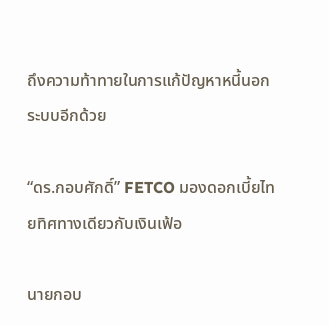ถึงความท้าทายในการแก้ปัญหาหนี้นอกระบบอีกด้วย

“ดร.กอบศักดิ์” FETCO มองดอกเบี้ยไทยทิศทางเดียวกับเงินเฟ้อ

นายกอบ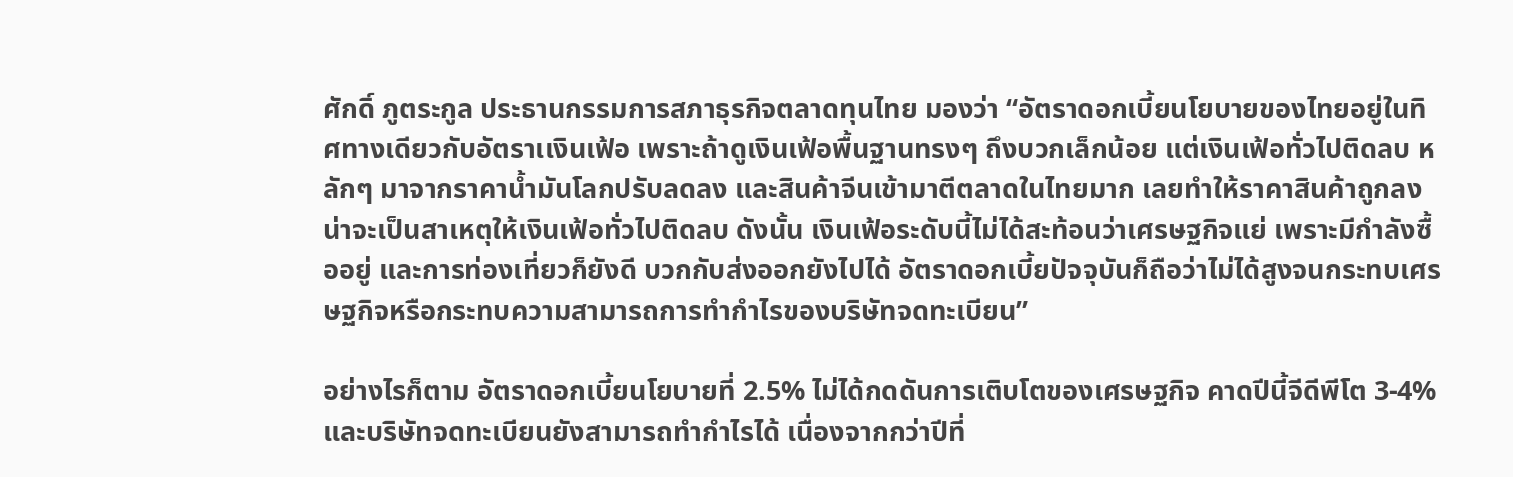ศักดิ์ ภูตระกูล ประธานกรรมการสภาธุรกิจตลาดทุนไทย มองว่า “อัตราดอกเบี้ยนโยบายของไทยอยู่ในทิศทางเดียวกับอัตราเเงินเฟ้อ เพราะถ้าดูเงินเฟ้อพื้นฐานทรงๆ ถึงบวกเล็กน้อย แต่เงินเฟ้อทั่วไปติดลบ หลักๆ มาจากราคาน้ำมันโลกปรับลดลง และสินค้าจีนเข้ามาตีตลาดในไทยมาก เลยทำให้ราคาสินค้าถูกลง น่าจะเป็นสาเหตุให้เงินเฟ้อทั่วไปติดลบ ดังนั้น เงินเฟ้อระดับนี้ไม่ได้สะท้อนว่าเศรษฐกิจแย่ เพราะมีกำลังซื้ออยู่ และการท่องเที่ยวก็ยังดี บวกกับส่งออกยังไปได้ อัตราดอกเบี้ยปัจจุบันก็ถือว่าไม่ได้สูงจนกระทบเศรษฐกิจหรือกระทบความสามารถการทำกำไรของบริษัทจดทะเบียน”

อย่างไรก็ตาม อัตราดอกเบี้ยนโยบายที่ 2.5% ไม่ได้กดดันการเติบโตของเศรษฐกิจ คาดปีนี้จีดีพีโต 3-4% และบริษัทจดทะเบียนยังสามารถทำกำไรได้ เนื่องจากกว่าปีที่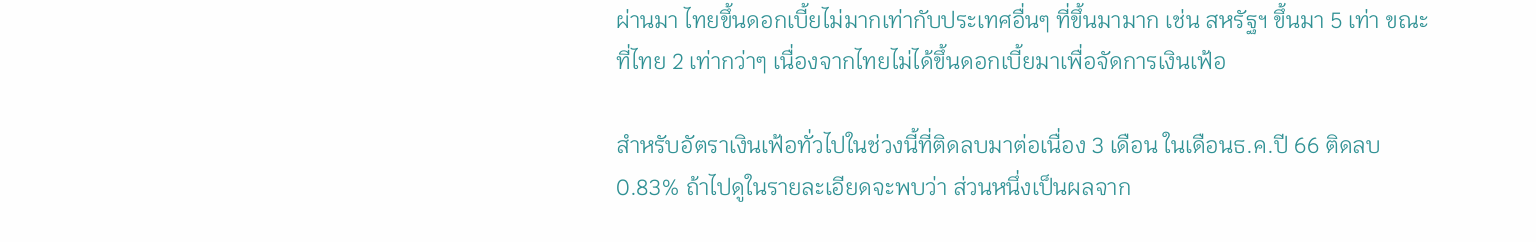ผ่านมา ไทยขึ้นดอกเบี้ยไม่มากเท่ากับประเทศอื่นๆ ที่ขึ้นมามาก เช่น สหรัฐฯ ขึ้นมา 5 เท่า ขณะที่ไทย 2 เท่ากว่าๆ เนื่องจากไทยไม่ได้ขึ้นดอกเบี้ยมาเพื่อจัดการเงินเฟ้อ

สำหรับอัตราเงินเฟ้อทั่วไปในช่วงนี้ที่ติดลบมาต่อเนื่อง 3 เดือน ในเดือนธ.ค.ปี 66 ติดลบ 0.83% ถ้าไปดูในรายละเอียดจะพบว่า ส่วนหนึ่งเป็นผลจาก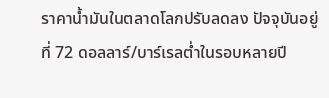ราคาน้ำมันในตลาดโลกปรับลดลง ปัจจุบันอยู่ที่ 72 ดอลลาร์/บาร์เรลต่ำในรอบหลายปี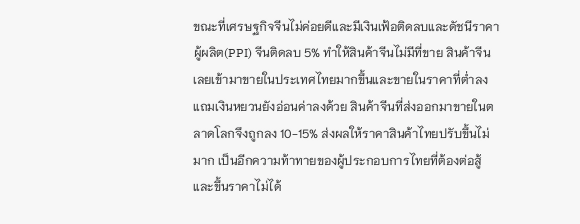ขณะที่เศรษฐกิจจีนไม่ค่อยดีและมีเงินเฟ้อติดลบและดัชนีราคาผู้ผลิต(PPI) จีนติดลบ 5% ทำให้สินค้าจีนไม่มีที่ขาย สินค้าจีนเลยเข้ามาขายในประเทศไทยมากขึ้นและขายในราคาที่ต่ำลง แถมเงินหยวนยังอ่อนค่าลงด้วย สินค้าจีนที่ส่งออกมาขายในตลาดโลกจึงถูกลง 10-15% ส่งผลให้ราคาสินค้าไทยปรับขึ้นไม่มาก เป็นอีกความท้าทายของผู้ประกอบการไทยที่ต้องต่อสู้และขึ้นราคาไม่ได้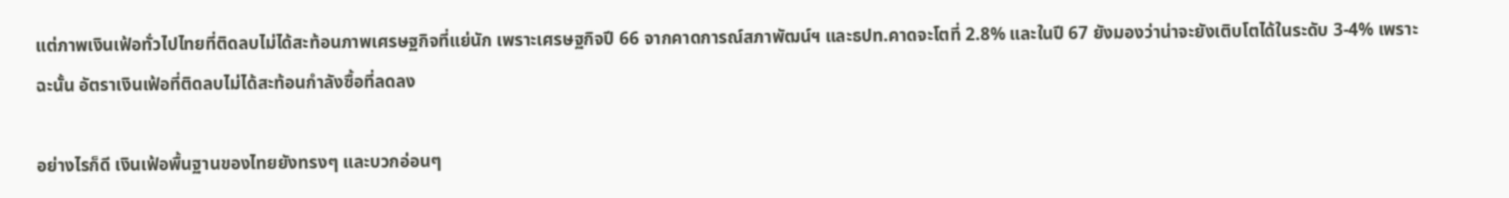แต่ภาพเงินเฟ้อทั่วไปไทยที่ติดลบไม่ได้สะท้อนภาพเศรษฐกิจที่แย่นัก เพราะเศรษฐกิจปี 66 จากคาดการณ์สภาพัฒน์ฯ และธปท.คาดจะโตที่ 2.8% และในปี 67 ยังมองว่าน่าจะยังเติบโตได้ในระดับ 3-4% เพราะฉะนั้น อัตราเงินเฟ้อที่ติดลบไม่ได้สะท้อนกำลังซื้อที่ลดลง

อย่างไรก็ดี เงินเฟ้อพื้นฐานของไทยยังทรงๆ และบวกอ่อนๆ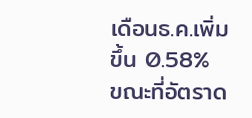เดือนธ.ค.เพิ่มขึ้น 0.58% ขณะที่อัตราด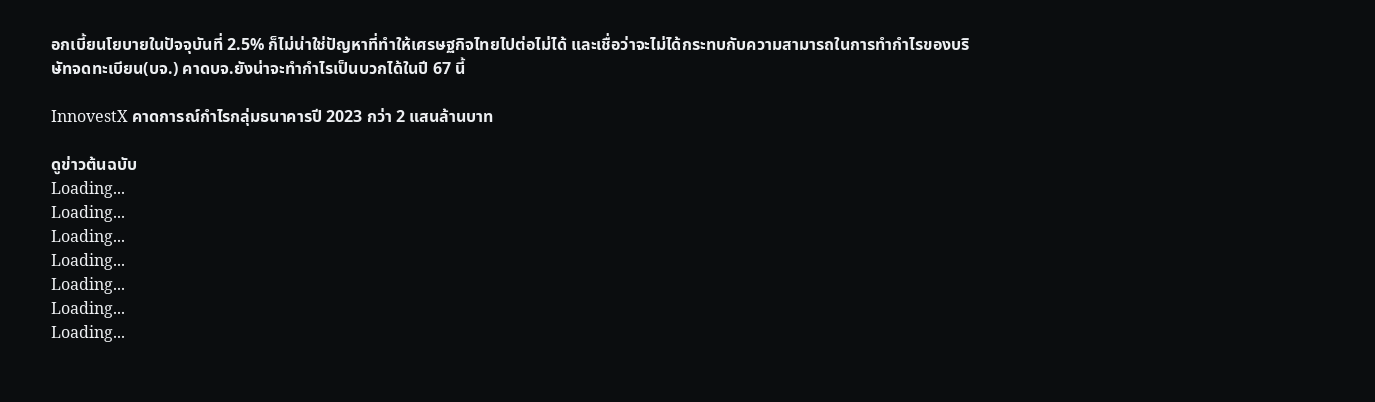อกเบี้ยนโยบายในปัจจุบันที่ 2.5% ก็ไม่น่าใช่ปัญหาที่ทำให้เศรษฐกิจไทยไปต่อไม่ได้ และเชื่อว่าจะไม่ได้กระทบกับความสามารถในการทำกำไรของบริษัทจดทะเบียน(บจ.) คาดบจ.ยังน่าจะทำกำไรเป็นบวกได้ในปี 67 นี้

InnovestX คาดการณ์กำไรกลุ่มธนาคารปี 2023 กว่า 2 แสนล้านบาท

ดูข่าวต้นฉบับ
Loading...
Loading...
Loading...
Loading...
Loading...
Loading...
Loading...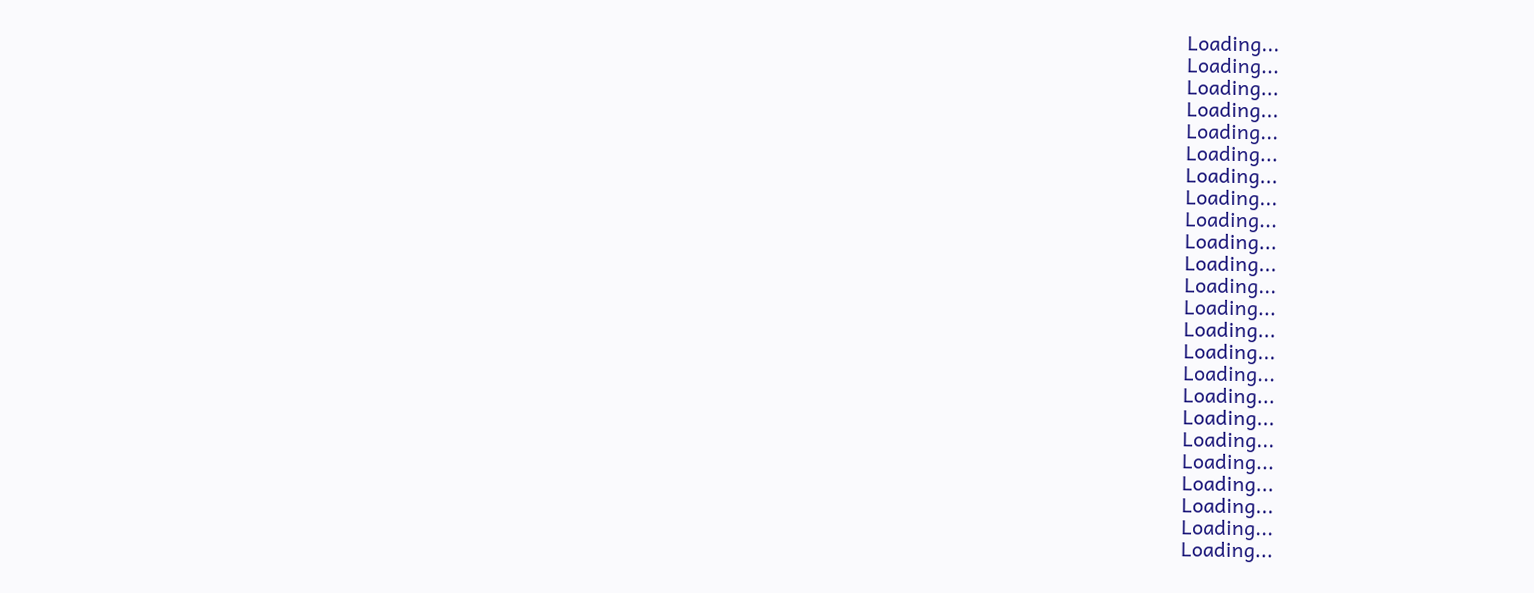Loading...
Loading...
Loading...
Loading...
Loading...
Loading...
Loading...
Loading...
Loading...
Loading...
Loading...
Loading...
Loading...
Loading...
Loading...
Loading...
Loading...
Loading...
Loading...
Loading...
Loading...
Loading...
Loading...
Loading...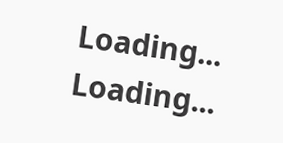Loading...
Loading...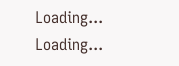Loading...
Loading...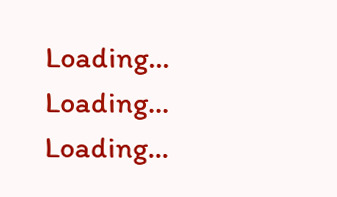Loading...
Loading...
Loading...